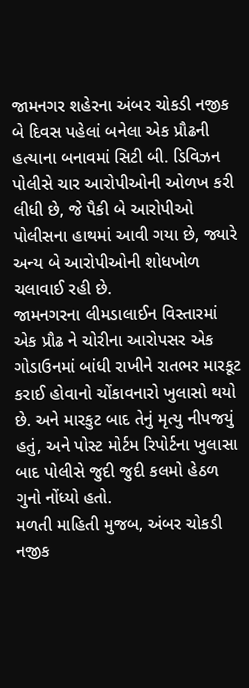જામનગર શહેરના અંબર ચોકડી નજીક બે દિવસ પહેલાં બનેલા એક પ્રૌઢની હત્યાના બનાવમાં સિટી બી. ડિવિઝન પોલીસે ચાર આરોપીઓની ઓળખ કરી લીધી છે, જે પૈકી બે આરોપીઓ પોલીસના હાથમાં આવી ગયા છે, જ્યારે અન્ય બે આરોપીઓની શોધખોળ ચલાવાઈ રહી છે.
જામનગરના લીમડાલાઈન વિસ્તારમાં એક પ્રૌઢ ને ચોરીના આરોપસર એક ગોડાઉનમાં બાંધી રાખીને રાતભર મારકૂટ કરાઈ હોવાનો ચોંકાવનારો ખુલાસો થયો છે. અને મારકુટ બાદ તેનું મૃત્યુ નીપજયું હતું, અને પોસ્ટ મોર્ટમ રિપોર્ટના ખુલાસા બાદ પોલીસે જુદી જુદી કલમો હેઠળ ગુનો નોંધ્યો હતો.
મળતી માહિતી મુજબ, અંબર ચોકડી નજીક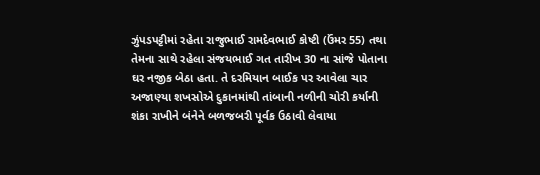ઝુંપડપટ્ટીમાં રહેતા રાજુભાઈ રામદેવભાઈ કોષ્ટી (ઉંમર 55) તથા તેમના સાથે રહેલા સંજયભાઈ ગત તારીખ 30 ના સાંજે પોતાના ઘર નજીક બેઠા હતા. તે દરમિયાન બાઈક પર આવેલા ચાર અજાણ્યા શખસોએ દુકાનમાંથી તાંબાની નળીની ચોરી કર્યાની શંકા રાખીને બંનેને બળજબરી પૂર્વક ઉઠાવી લેવાયા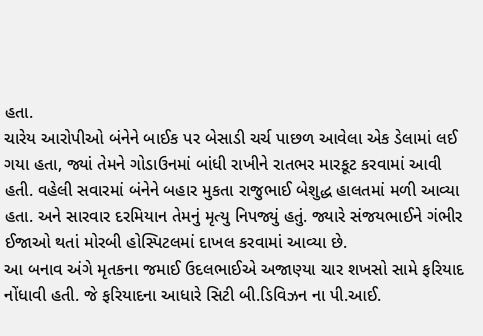હતા.
ચારેય આરોપીઓ બંનેને બાઈક પર બેસાડી ચર્ચ પાછળ આવેલા એક ડેલામાં લઈ ગયા હતા, જ્યાં તેમને ગોડાઉનમાં બાંધી રાખીને રાતભર મારકૂટ કરવામાં આવી હતી. વહેલી સવારમાં બંનેને બહાર મુકતા રાજુભાઈ બેશુદ્ધ હાલતમાં મળી આવ્યા હતા. અને સારવાર દરમિયાન તેમનું મૃત્યુ નિપજ્યું હતું. જ્યારે સંજયભાઈને ગંભીર ઈજાઓ થતાં મોરબી હોસ્પિટલમાં દાખલ કરવામાં આવ્યા છે.
આ બનાવ અંગે મૃતકના જમાઈ ઉદલભાઈએ અજાણ્યા ચાર શખસો સામે ફરિયાદ નોંધાવી હતી. જે ફરિયાદના આધારે સિટી બી.ડિવિઝન ના પી.આઈ.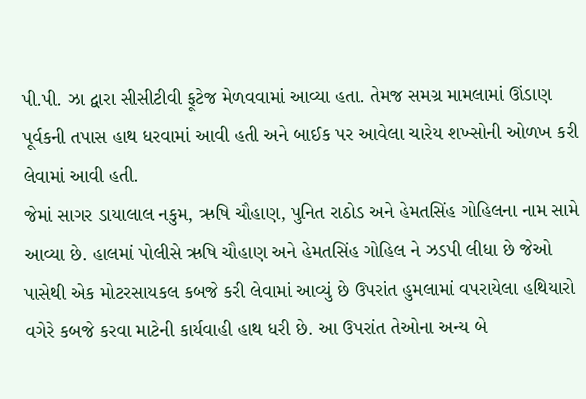પી.પી. ઝા દ્વારા સીસીટીવી ફૂટેજ મેળવવામાં આવ્યા હતા. તેમજ સમગ્ર મામલામાં ઊંડાણ પૂર્વકની તપાસ હાથ ધરવામાં આવી હતી અને બાઈક પર આવેલા ચારેય શખ્સોની ઓળખ કરી લેવામાં આવી હતી.
જેમાં સાગર ડાયાલાલ નકુમ, ઋષિ ચૌહાણ, પુનિત રાઠોડ અને હેમતસિંહ ગોહિલના નામ સામે આવ્યા છે. હાલમાં પોલીસે ઋષિ ચૌહાણ અને હેમતસિંહ ગોહિલ ને ઝડપી લીધા છે જેઓ પાસેથી એક મોટરસાયકલ કબજે કરી લેવામાં આવ્યું છે ઉપરાંત હુમલામાં વપરાયેલા હથિયારો વગેરે કબજે કરવા માટેની કાર્યવાહી હાથ ધરી છે. આ ઉપરાંત તેઓના અન્ય બે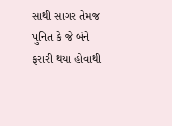સાથી સાગર તેમજ પુનિત કે જે બંને ફરારી થયા હોવાથી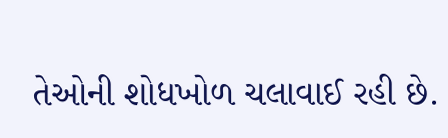તેઓની શોધખોળ ચલાવાઈ રહી છે.